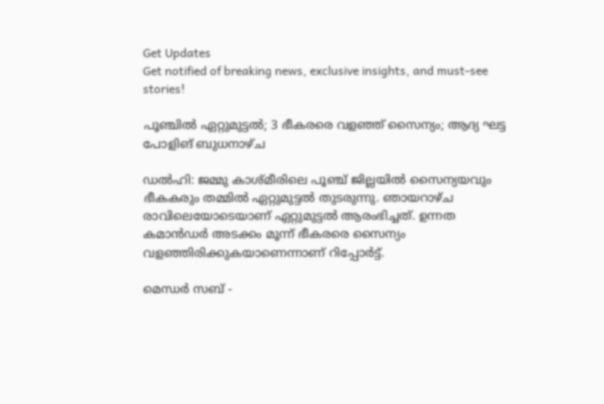Get Updates
Get notified of breaking news, exclusive insights, and must-see stories!

പൂഞ്ചിൽ ഏറ്റുമുട്ടൽ; 3 ഭീകരരെ വളഞ്ഞ് സൈന്യം; ആദ്യ ഘട്ട പോളിങ് ബുധനാഴ്ച

ഡൽഹി: ജമ്മു കാശ്മീരിലെ പൂഞ്ച് ജില്ലയിൽ സൈന്യയവും ഭീകകരും തമ്മിൽ ഏറ്റുമുട്ടൽ തുടരുന്നു. ഞായറാഴ്ച രാവിലെയോടെയാണ് ഏറ്റുമുട്ടൽ ആരംഭിച്ചത്. ഉന്നത കമാന്‍ഡര്‍ അടക്കം മൂന്ന് ഭീകരരെ സൈന്യം വളഞ്ഞിരിക്കുകയാണെന്നാണ് റിപ്പോർട്ട്.

മെന്ധർ സബ് -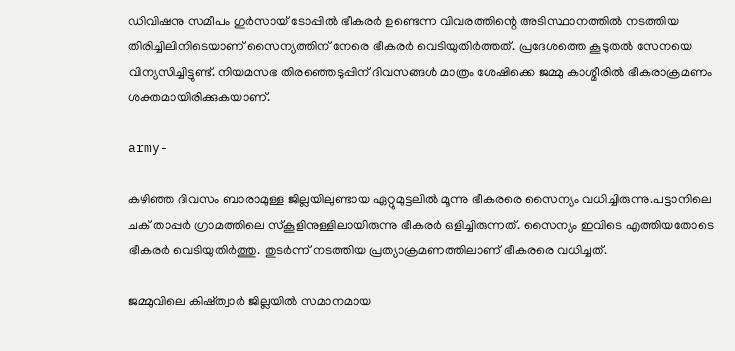ഡിവിഷനു സമീപം ഗുർസായ് ടോപ്പിൽ ഭീകരർ ഉണ്ടെന്ന വിവരത്തിന്റെ അടിസ്ഥാനത്തിൽ നടത്തിയ തിരിച്ചിലിനിടെയാണ് സൈന്യത്തിന് നേരെ ഭീകരർ വെടിയുതിർത്തത്. പ്രദേശത്തെ കൂടുതൽ സേനയെ വിന്യസിച്ചിട്ടുണ്ട്. നിയമസഭ തിരഞ്ഞെടുപ്പിന് ദിവസങ്ങൾ മാത്രം ശേഷിക്കെ ജമ്മു കാശ്മീരിൽ ഭീകരാക്രമണം ശക്തമായിരിക്കുകയാണ്.

army-

കഴിഞ്ഞ ദിവസം ബാരാമുള്ള ജില്ലയിലുണ്ടായ ഏറ്റുമുട്ടലിൽ മൂന്നു ഭീകരരെ സൈന്യം വധിച്ചിരുന്നു.പട്ടാനിലെ ചക് താപ്പർ ഗ്രാമത്തിലെ സ്കൂളിനുള്ളിലായിരുന്നു ഭീകരർ ഒളിച്ചിരുന്നത്. സൈന്യം ഇവിടെ എത്തിയതോടെ ഭീകരർ വെടിയുതിർത്തു. തുടർന്ന് നടത്തിയ പ്രത്യാക്രമണത്തിലാണ് ഭീകരരെ വധിച്ചത്.

ജമ്മുവിലെ കിഷ്ത്വാർ ജില്ലയിൽ സമാനമായ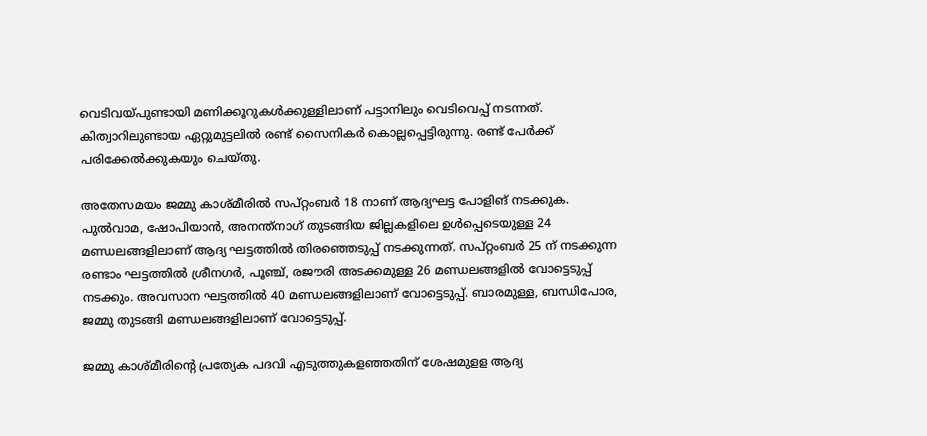വെടിവയ്പുണ്ടായി മണിക്കൂറുകൾക്കുള്ളിലാണ് പട്ടാനിലും വെടിവെപ്പ് നടന്നത്. കിത്വാറിലുണ്ടായ ഏറ്റുമുട്ടലിൽ രണ്ട് സൈനികർ കൊല്ലപ്പെട്ടിരുന്നു. രണ്ട് പേർക്ക് പരിക്കേൽക്കുകയും ചെയ്തു.

അതേസമയം ജമ്മു കാശ്മീരിൽ സപ്റ്റംബർ 18 നാണ് ആദ്യഘട്ട പോളിങ് നടക്കുക. പുൽവാമ, ഷോപിയാൻ, അനന്ത്നാഗ് തുടങ്ങിയ ജില്ലകളിലെ ഉൾപ്പെടെയുള്ള 24 മണ്ഡലങ്ങളിലാണ് ആദ്യ ഘട്ടത്തിൽ തിരഞ്ഞെടുപ്പ് നടക്കുന്നത്. സപ്റ്റംബർ 25 ന് നടക്കുന്ന രണ്ടാം ഘട്ടത്തിൽ ശ്രീനഗർ, പൂഞ്ച്, രജൗരി അടക്കമുള്ള 26 മണ്ഡലങ്ങളിൽ വോട്ടെടുപ്പ് നടക്കും. അവസാന ഘട്ടത്തിൽ 40 മണ്ഡലങ്ങളിലാണ് വോട്ടെടുപ്പ്. ബാരമുള്ള, ബന്ധിപോര, ജമ്മു തുടങ്ങി മണ്ഡലങ്ങളിലാണ് വോട്ടെടുപ്പ്.

ജമ്മു കാശ്മീരിന്റെ പ്രത്യേക പദവി എടുത്തുകളഞ്ഞതിന് ശേഷമുളള ആദ്യ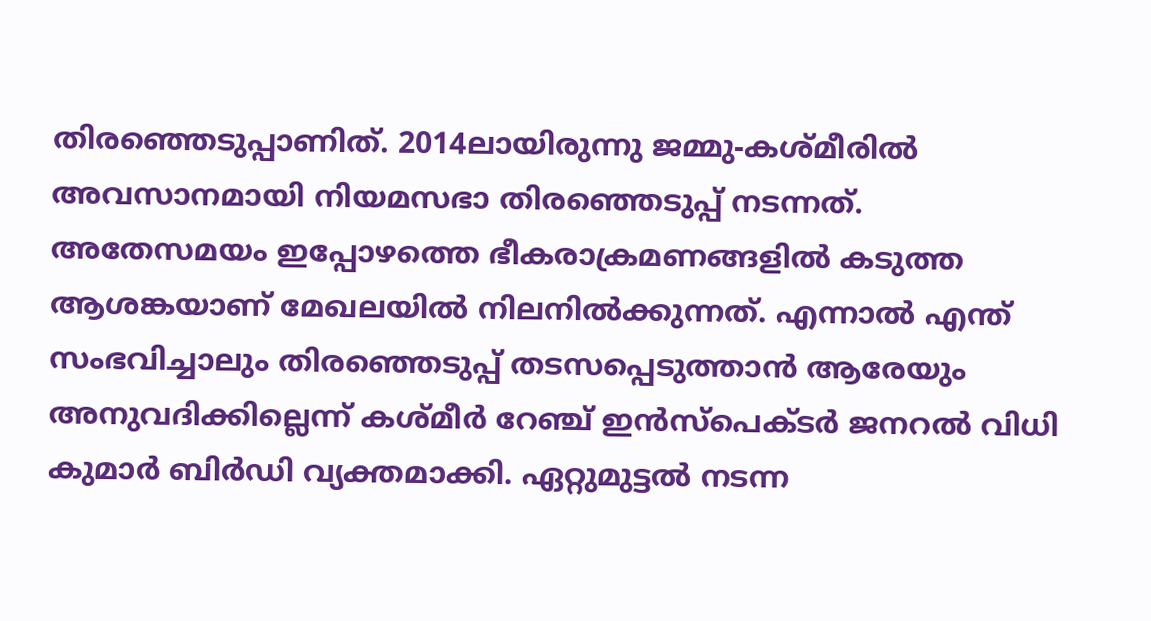തിരഞ്ഞെടുപ്പാണിത്. 2014ലായിരുന്നു ജമ്മു-കശ്മീരിൽ അവസാനമായി നിയമസഭാ തിരഞ്ഞെടുപ്പ് നടന്നത്. അതേസമയം ഇപ്പോഴത്തെ ഭീകരാക്രമണങ്ങളിൽ കടുത്ത ആശങ്കയാണ് മേഖലയിൽ നിലനിൽക്കുന്നത്. എന്നാൽ എന്ത് സംഭവിച്ചാലും തിരഞ്ഞെടുപ്പ് തടസപ്പെടുത്താൻ ആരേയും അനുവദിക്കില്ലെന്ന് കശ്മീർ റേഞ്ച് ഇൻസ്പെക്ടർ ജനറൽ വിധി കുമാർ ബിർഡി വ്യക്തമാക്കി. ഏറ്റുമുട്ടൽ നടന്ന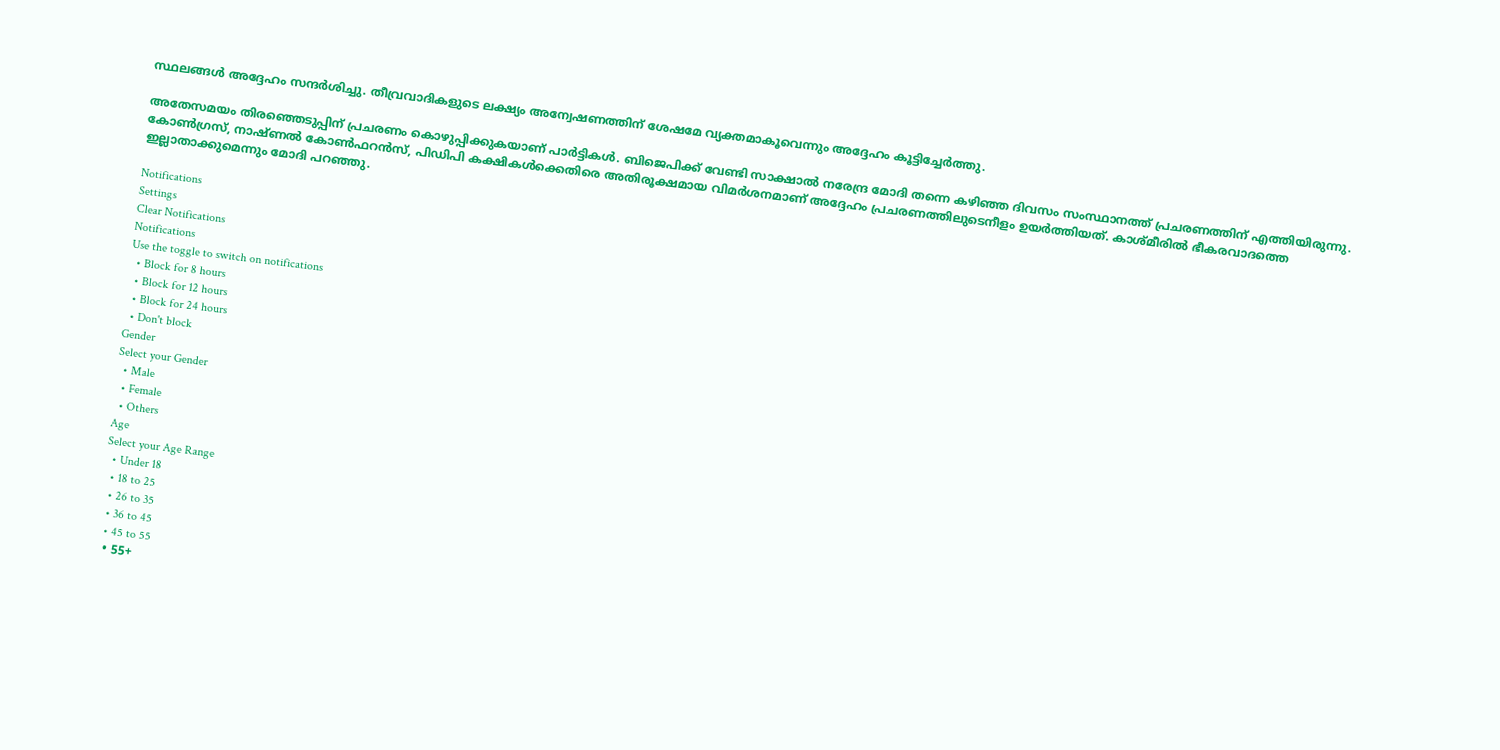സ്ഥലങ്ങൾ അദ്ദേഹം സന്ദർശിച്ചു. തീവ്രവാദികളുടെ ലക്ഷ്യം അന്വേഷണത്തിന് ശേഷമേ വ്യക്തമാകൂവെന്നും അദ്ദേഹം കൂട്ടിച്ചേർത്തു.

അതേസമയം തിരഞ്ഞെടുപ്പിന് പ്രചരണം കൊഴുപ്പിക്കുകയാണ് പാർട്ടികൾ. ബിജെപിക്ക് വേണ്ടി സാക്ഷാൽ നരേന്ദ്ര മോദി തന്നെ കഴിഞ്ഞ ദിവസം സംസ്ഥാനത്ത് പ്രചരണത്തിന് എത്തിയിരുന്നു. കോൺഗ്രസ്, നാഷ്ണൽ കോൺഫറൻസ്, പിഡിപി കക്ഷികൾക്കെതിരെ അതിരൂക്ഷമായ വിമർശനമാണ് അദ്ദേഹം പ്രചരണത്തിലുടെനീളം ഉയർത്തിയത്. കാശ്മീരിൽ ഭീകരവാദത്തെ ഇല്ലാതാക്കുമെന്നും മോദി പറഞ്ഞു.

Notifications
Settings
Clear Notifications
Notifications
Use the toggle to switch on notifications
  • Block for 8 hours
  • Block for 12 hours
  • Block for 24 hours
  • Don't block
Gender
Select your Gender
  • Male
  • Female
  • Others
Age
Select your Age Range
  • Under 18
  • 18 to 25
  • 26 to 35
  • 36 to 45
  • 45 to 55
  • 55+